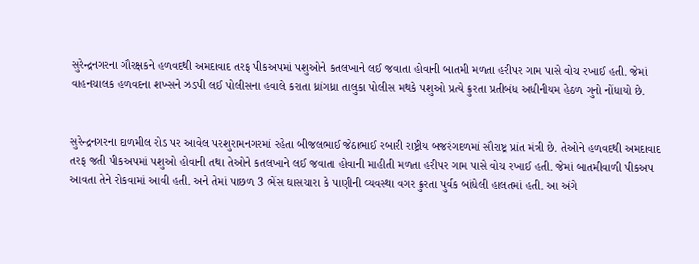સુરેન્દ્રનગરના ગૌરક્ષકને હળવદથી અમદાવાદ તરફ પીકઅપમાં પશુઓને કતલખાને લઈ જવાતા હોવાની બાતમી મળતા હરીપર ગામ પાસે વોચ રખાઈ હતી. જેમાં વાહનચાલક હળવદના શખ્સને ઝડપી લઈ પોલીસના હવાલે કરાતા ધ્રાંગધ્રા તાલુકા પોલીસ મથકે પશુઓ પ્રત્યે ક્રુરતા પ્રતીબંધ અધીનીયમ હેઠળ ગુનો નોંધાયો છે.


સુરેન્દ્રનગરના દાળમીલ રોડ પર આવેલ પરશુરામનગરમાં રહેતા બીજલભાઈ જેઠાભાઈ રબારી રાષ્ટ્રીય બજરંગદળમાં સૌરાષ્ટ્ર પ્રાંત મંત્રી છે. તેઓને હળવદથી અમદાવાદ તરફ જતી પીકઅપમાં પશુઓ હોવાની તથા તેઓને કતલખાને લઈ જવાતા હોવાની માહીતી મળતા હરીપર ગામ પાસે વોચ રખાઈ હતી. જેમાં બાતમીવાળી પીકઅપ આવતા તેને રોકવામાં આવી હતી. અને તેમાં પાછળ 3 ભેંસ ઘાસચારા કે પાણીની વ્યવસ્થા વગર ક્રુરતા પુર્વક બાંધેલી હાલતમાં હતી. આ અંગે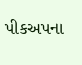પીકઅપના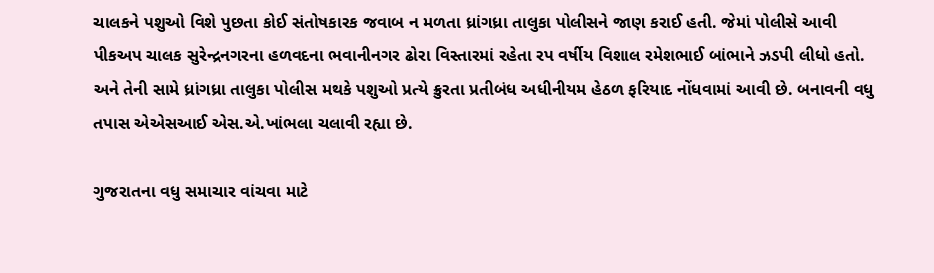ચાલકને પશુઓ વિશે પુછતા કોઈ સંતોષકારક જવાબ ન મળતા ધ્રાંગધ્રા તાલુકા પોલીસને જાણ કરાઈ હતી. જેમાં પોલીસે આવી પીકઅપ ચાલક સુરેન્દ્રનગરના હળવદના ભવાનીનગર ઢોરા વિસ્તારમાં રહેતા રપ વર્ષીય વિશાલ રમેશભાઈ બાંભાને ઝડપી લીધો હતો. અને તેની સામે ધ્રાંગધ્રા તાલુકા પોલીસ મથકે પશુઓ પ્રત્યે ક્રુરતા પ્રતીબંધ અધીનીયમ હેઠળ ફરિયાદ નોંધવામાં આવી છે. બનાવની વધુ તપાસ એએસઆઈ એસ.એ.ખાંભલા ચલાવી રહ્યા છે.

ગુજરાતના વધુ સમાચાર વાંચવા માટે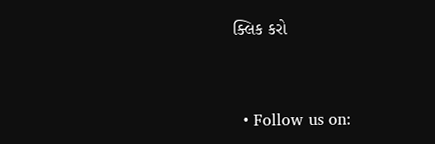ક્લિક કરો


  • Follow us on: